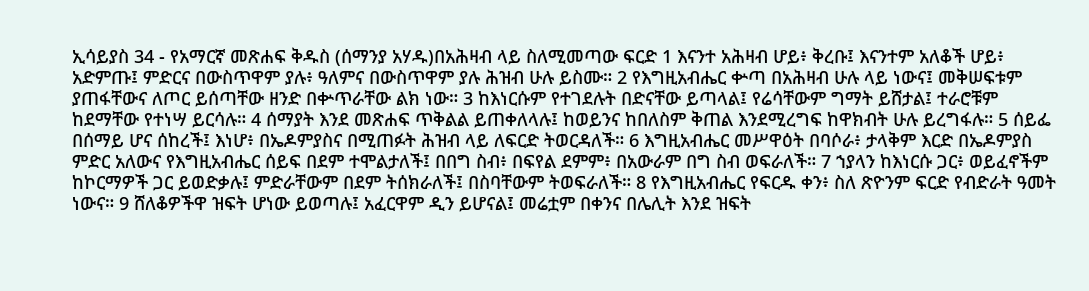ኢሳይያስ 34 - የአማርኛ መጽሐፍ ቅዱስ (ሰማንያ አሃዱ)በአሕዛብ ላይ ስለሚመጣው ፍርድ 1 እናንተ አሕዛብ ሆይ፥ ቅረቡ፤ እናንተም አለቆች ሆይ፥ አድምጡ፤ ምድርና በውስጥዋም ያሉ፥ ዓለምና በውስጥዋም ያሉ ሕዝብ ሁሉ ይስሙ። 2 የእግዚአብሔር ቍጣ በአሕዛብ ሁሉ ላይ ነውና፤ መቅሠፍቱም ያጠፋቸውና ለጦር ይሰጣቸው ዘንድ በቍጥራቸው ልክ ነው። 3 ከእነርሱም የተገደሉት በድናቸው ይጣላል፤ የሬሳቸውም ግማት ይሸታል፤ ተራሮቹም ከደማቸው የተነሣ ይርሳሉ። 4 ሰማያት እንደ መጽሐፍ ጥቅልል ይጠቀለላሉ፤ ከወይንና ከበለስም ቅጠል እንደሚረግፍ ከዋክብት ሁሉ ይረግፋሉ። 5 ሰይፌ በሰማይ ሆና ሰከረች፤ እነሆ፥ በኤዶምያስና በሚጠፉት ሕዝብ ላይ ለፍርድ ትወርዳለች። 6 እግዚአብሔር መሥዋዕት በባሶራ፥ ታላቅም እርድ በኤዶምያስ ምድር አለውና የእግዚአብሔር ሰይፍ በደም ተሞልታለች፤ በበግ ስብ፥ በፍየል ደምም፥ በአውራም በግ ስብ ወፍራለች። 7 ኀያላን ከእነርሱ ጋር፥ ወይፈኖችም ከኮርማዎች ጋር ይወድቃሉ፤ ምድራቸውም በደም ትሰክራለች፤ በስባቸውም ትወፍራለች። 8 የእግዚአብሔር የፍርዱ ቀን፥ ስለ ጽዮንም ፍርድ የብድራት ዓመት ነውና። 9 ሸለቆዎችዋ ዝፍት ሆነው ይወጣሉ፤ አፈርዋም ዲን ይሆናል፤ መሬቷም በቀንና በሌሊት እንደ ዝፍት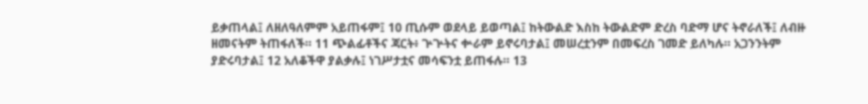ይቃጠላል፤ ለዘለዓለምም አይጠፋም፤ 10 ጢሱም ወደላይ ይወጣል፤ ከትውልድ እስከ ትውልድም ድረስ ባድማ ሆና ትኖራለች፤ ለብዙ ዘመናትም ትጠፋለች። 11 ጭልፊቶችና ጃርት፥ ጕጕትና ቍራም ይኖሩባታል፤ መሠረቷንም በመፍረስ ገመድ ይለካሉ። አጋንንትም ያድሩባታል፤ 12 አለቆችዋ ያልቃሉ፤ ነገሥታቷና መሳፍንቷ ይጠፋሉ። 13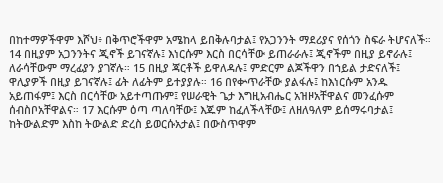በከተማዎችዋም እሾህ፥ በቅጥሮችዋም አሜከላ ይበቅሉባታል፤ የአጋንንት ማደሪያና የሰጎን ስፍራ ትሆናለች። 14 በዚያም አጋንንትና ጂኖች ይገናኛሉ፤ እነርሱም እርስ በርሳቸው ይጠራራሉ፤ ጂኖችም በዚያ ይኖራሉ፤ ለራሳቸውም ማረፊያን ያገኛሉ። 15 በዚያ ጃርቶች ይዋለዳሉ፤ ምድርም ልጆችዋን በኀይል ታድናለች፤ ዋሊያዎች በዚያ ይገናኛሉ፤ ፊት ለፊትም ይተያያሉ። 16 በየቍጥራቸው ያልፋሉ፤ ከእነርሱም አንዱ አይጠፋም፤ እርስ በርሳቸው አይተጣጡም፤ የሠራዊት ጌታ እግዚአብሔር አዝዞአቸዋልና መንፈሱም ሰብስቦአቸዋልና። 17 እርሱም ዕጣ ጣለባቸው፤ እጁም ከፈለችላቸው፤ ለዘለዓለም ይሰማሩባታል፤ ከትውልድም እስከ ትውልድ ድረስ ይወርሱአታል፤ በውስጥዋም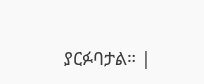ያርፉባታል። |